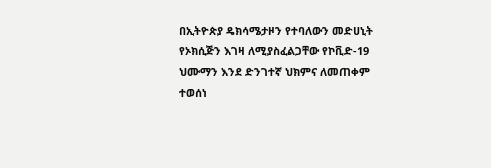በኢትዮጵያ ዴክሳሜታዞን የተባለውን መድሀኒት የኦክሲጅን እገዛ ለሚያስፈልጋቸው የኮቪድ-19 ህሙማን እንደ ድንገተኛ ህክምና ለመጠቀም ተወሰነ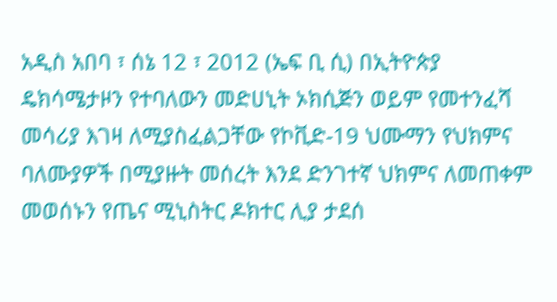አዲስ አበባ ፣ ሰኔ 12 ፣ 2012 (ኤፍ ቢ ሲ) በኢትዮጵያ ዴክሳሜታዞን የተባለውን መድሀኒት ኦክሲጅን ወይም የመተንፈሻ መሳሪያ እገዛ ለሚያስፈልጋቸው የኮቪድ-19 ህሙማን የህክምና ባለሙያዎች በሚያዙት መሰረት እንደ ድንገተኛ ህክምና ለመጠቀም መወሰኑን የጤና ሚኒስትር ዶክተር ሊያ ታደሰ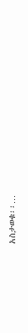አስታወቁ፡፡…